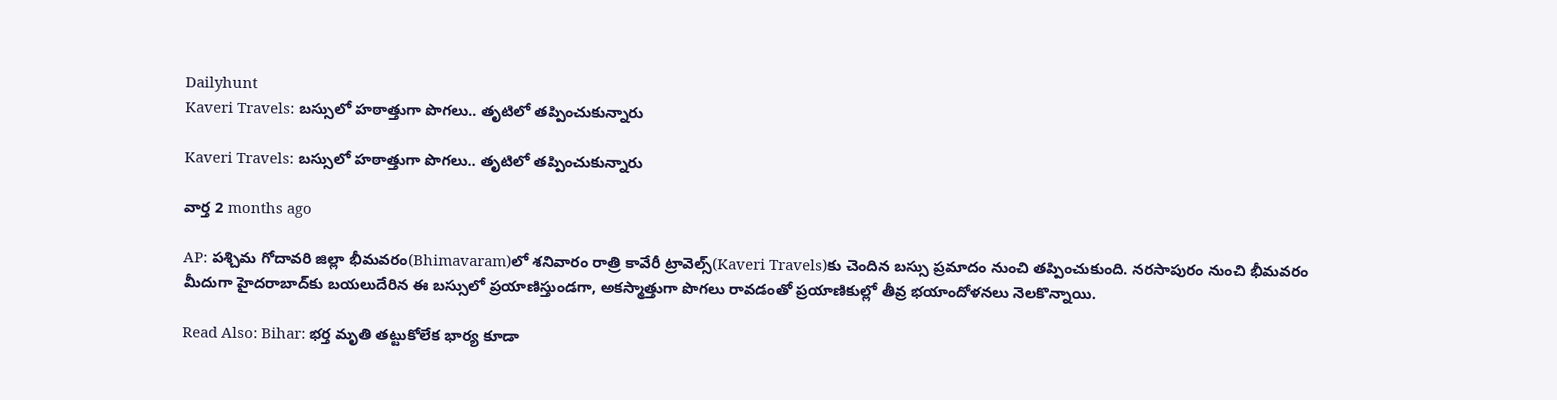Dailyhunt
Kaveri Travels: బస్సులో హఠాత్తుగా పొగలు.. తృటిలో తప్పించుకున్నారు

Kaveri Travels: బస్సులో హఠాత్తుగా పొగలు.. తృటిలో తప్పించుకున్నారు

వార్త 2 months ago

AP: పశ్చిమ గోదావరి జిల్లా భీమవరం(Bhimavaram)లో శనివారం రాత్రి కావేరీ ట్రావెల్స్‌(Kaveri Travels)కు చెందిన బస్సు ప్రమాదం నుంచి తప్పించుకుంది. నరసాపురం నుంచి భీమవరం మీదుగా హైదరాబాద్‌కు బయలుదేరిన ఈ బస్సులో ప్రయాణిస్తుండగా, అకస్మాత్తుగా పొగలు రావడంతో ప్రయాణికుల్లో తీవ్ర భయాందోళనలు నెలకొన్నాయి.

Read Also: Bihar: భర్త మృతి తట్టుకోలేక భార్య కూడా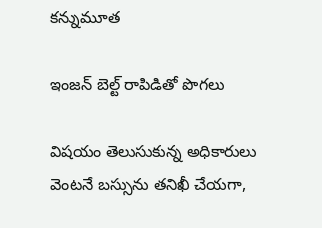కన్నుమూత

ఇంజన్ బెల్ట్ రాపిడితో పొగలు

విషయం తెలుసుకున్న అధికారులు వెంటనే బస్సును తనిఖీ చేయగా,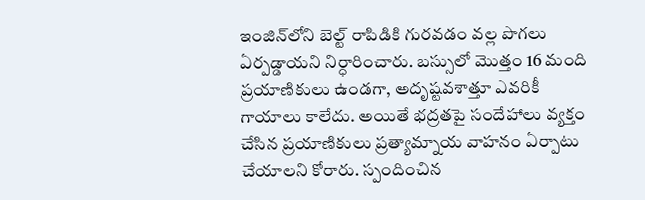ఇంజిన్‌లోని బెల్ట్ రాపిడికి గురవడం వల్ల పొగలు ఏర్పడ్డాయని నిర్ధారించారు. బస్సులో మొత్తం 16 మంది ప్రయాణికులు ఉండగా, అదృష్టవశాత్తూ ఎవరికీ గాయాలు కాలేదు. అయితే భద్రతపై సందేహాలు వ్యక్తం చేసిన ప్రయాణికులు ప్రత్యామ్నాయ వాహనం ఏర్పాటు చేయాలని కోరారు. స్పందించిన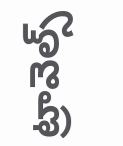ట్రావెల్స్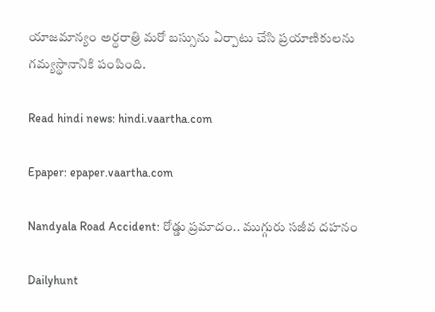యాజమాన్యం అర్ధరాత్రి మరో బస్సును ఏర్పాటు చేసి ప్రయాణికులను గమ్యస్థానానికి పంపింది.

Read hindi news: hindi.vaartha.com

Epaper: epaper.vaartha.com

Nandyala Road Accident: రోడ్డు ప్రమాదం.. ముగ్గురు సజీవ దహనం

Dailyhunt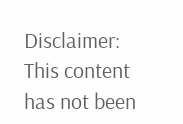Disclaimer: This content has not been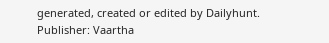generated, created or edited by Dailyhunt. Publisher: Vaartha